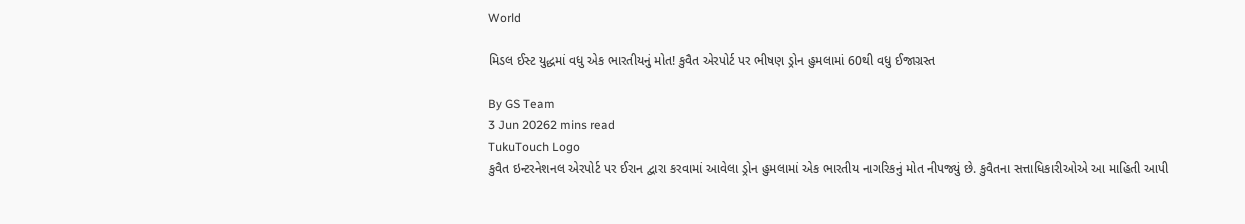World

મિડલ ઈસ્ટ યુદ્ધમાં વધુ એક ભારતીયનું મોત! કુવૈત એરપોર્ટ પર ભીષણ ડ્રોન હુમલામાં 60થી વધુ ઈજાગ્રસ્ત

By GS Team
3 Jun 20262 mins read
TukuTouch Logo
કુવૈત ઇન્ટરનેશનલ એરપોર્ટ પર ઈરાન દ્વારા કરવામાં આવેલા ડ્રોન હુમલામાં એક ભારતીય નાગરિકનું મોત નીપજ્યું છે. કુવૈતના સત્તાધિકારીઓએ આ માહિતી આપી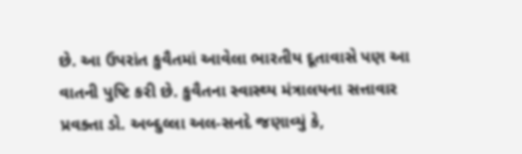છે. આ ઉપરાંત કુવૈતમાં આવેલા ભારતીય દૂતાવાસે પણ આ વાતની પુષ્ટિ કરી છે. કુવૈતના સ્વાસ્થ્ય મંત્રાલયના સત્તાવાર પ્રવક્તા ડો. અબ્દુલ્લા અલ-સનદે જણાવ્યું કે,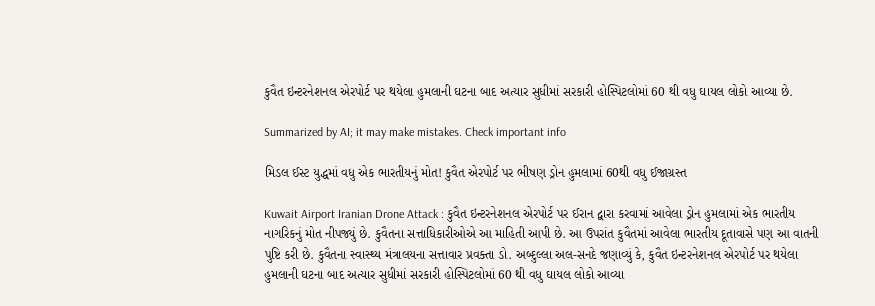કુવૈત ઇન્ટરનેશનલ એરપોર્ટ પર થયેલા હુમલાની ઘટના બાદ અત્યાર સુધીમાં સરકારી હોસ્પિટલોમાં 60 થી વધુ ઘાયલ લોકો આવ્યા છે.

Summarized by AI; it may make mistakes. Check important info

મિડલ ઈસ્ટ યુદ્ધમાં વધુ એક ભારતીયનું મોત! કુવૈત એરપોર્ટ પર ભીષણ ડ્રોન હુમલામાં 60થી વધુ ઈજાગ્રસ્ત

Kuwait Airport Iranian Drone Attack : કુવૈત ઇન્ટરનેશનલ એરપોર્ટ પર ઈરાન દ્વારા કરવામાં આવેલા ડ્રોન હુમલામાં એક ભારતીય નાગરિકનું મોત નીપજ્યું છે. કુવૈતના સત્તાધિકારીઓએ આ માહિતી આપી છે. આ ઉપરાંત કુવૈતમાં આવેલા ભારતીય દૂતાવાસે પણ આ વાતની પુષ્ટિ કરી છે. કુવૈતના સ્વાસ્થ્ય મંત્રાલયના સત્તાવાર પ્રવક્તા ડો. અબ્દુલ્લા અલ-સનદે જણાવ્યું કે, કુવૈત ઇન્ટરનેશનલ એરપોર્ટ પર થયેલા હુમલાની ઘટના બાદ અત્યાર સુધીમાં સરકારી હોસ્પિટલોમાં 60 થી વધુ ઘાયલ લોકો આવ્યા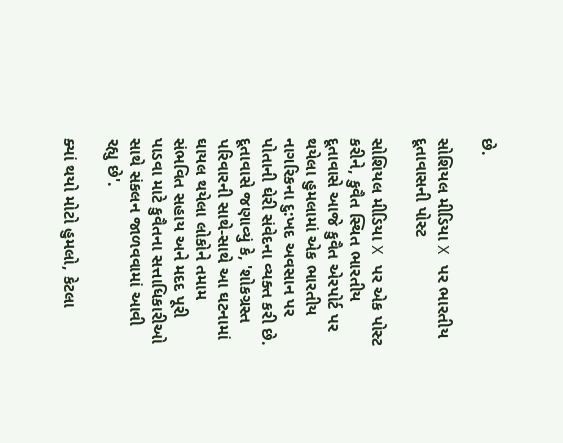છે.

સોશિયલ મીડિયા X પર ભારતીય દૂતાવાસની પોસ્ટ

સોશિયલ મીડિયા X પર એક પોસ્ટ કરીને, કુવૈત સ્થિત ભારતીય દૂતાવાસે આજે કુવૈત એરપોર્ટ પર થયેલા હુમલામાં એક ભારતીય નાગરિકના દુ:ખદ અવસાન પર પોતાની ઘેરી સંવેદના વ્યક્ત કરી છે. દૂતાવાસે જણાવ્યું કે, 'શોકગ્રસ્ત પરિવારની સાથે-સાથે આ ઘટનામાં ઘાયલ થયેલા લોકોને તમામ સંભવિત સહાય અને મદદ પૂરી પાડવા માટે કુવૈતના સત્તાધિકારીઓ સાથે સંકલન જાળવવામાં આવી રહ્યુ છે'.

ક્યાં થયો મોટો હુમલો, કેટલા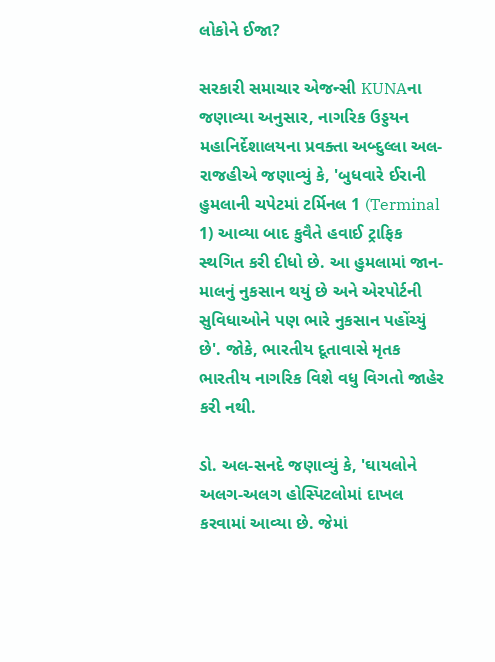લોકોને ઈજા?

સરકારી સમાચાર એજન્સી KUNAના જણાવ્યા અનુસાર, નાગરિક ઉડ્ડયન મહાનિર્દેશાલયના પ્રવક્તા અબ્દુલ્લા અલ-રાજહીએ જણાવ્યું કે, 'બુધવારે ઈરાની હુમલાની ચપેટમાં ટર્મિનલ 1 (Terminal 1) આવ્યા બાદ કુવૈતે હવાઈ ટ્રાફિક સ્થગિત કરી દીધો છે. આ હુમલામાં જાન-માલનું નુકસાન થયું છે અને એરપોર્ટની સુવિધાઓને પણ ભારે નુકસાન પહોંચ્યું છે'. જોકે, ભારતીય દૂતાવાસે મૃતક ભારતીય નાગરિક વિશે વધુ વિગતો જાહેર કરી નથી.

ડો. અલ-સનદે જણાવ્યું કે, 'ઘાયલોને અલગ-અલગ હોસ્પિટલોમાં દાખલ કરવામાં આવ્યા છે. જેમાં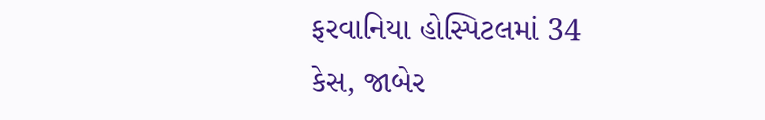ફરવાનિયા હોસ્પિટલમાં 34 કેસ, જાબેર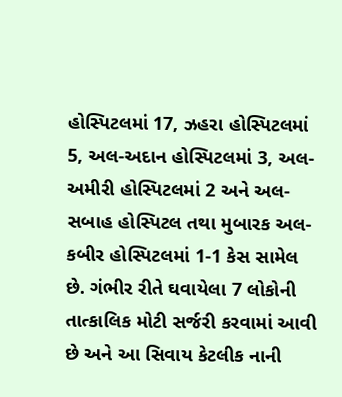હોસ્પિટલમાં 17, ઝહરા હોસ્પિટલમાં 5, અલ-અદાન હોસ્પિટલમાં 3, અલ-અમીરી હોસ્પિટલમાં 2 અને અલ-સબાહ હોસ્પિટલ તથા મુબારક અલ-કબીર હોસ્પિટલમાં 1-1 કેસ સામેલ છે. ગંભીર રીતે ઘવાયેલા 7 લોકોની તાત્કાલિક મોટી સર્જરી કરવામાં આવી છે અને આ સિવાય કેટલીક નાની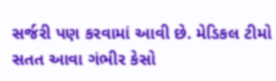સર્જરી પણ કરવામાં આવી છે. મેડિકલ ટીમો સતત આવા ગંભીર કેસો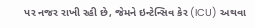પર નજર રાખી રહી છે, જેમને ઇન્ટેન્સિવ કેર (ICU) અથવા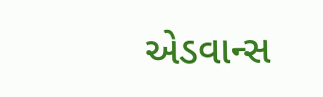એડવાન્સ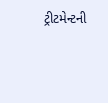ટ્રીટમેન્ટની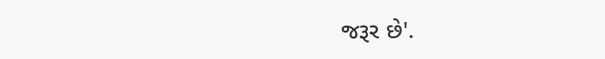જરૂર છે'.